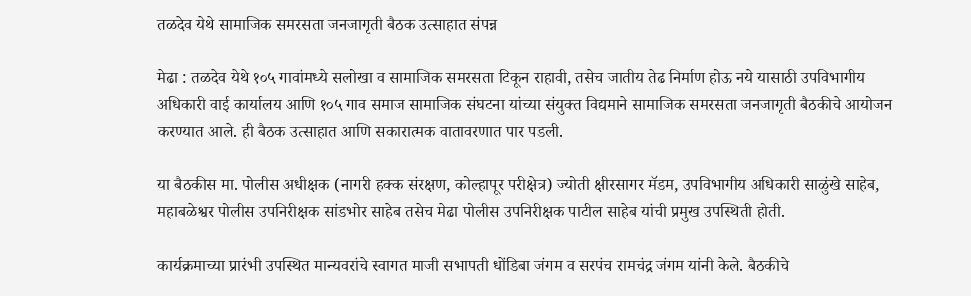तळदेव येथे सामाजिक समरसता जनजागृती बैठक उत्साहात संपन्न

मेढा : तळदेव येथे १०५ गावांमध्ये सलोखा व सामाजिक समरसता टिकून राहावी, तसेच जातीय तेढ निर्माण होऊ नये यासाठी उपविभागीय अधिकारी वाई कार्यालय आणि १०५ गाव समाज सामाजिक संघटना यांच्या संयुक्त विद्यमाने सामाजिक समरसता जनजागृती बैठकीचे आयोजन करण्यात आले. ही बैठक उत्साहात आणि सकारात्मक वातावरणात पार पडली.

या बैठकीस मा. पोलीस अधीक्षक (नागरी हक्क संरक्षण, कोल्हापूर परीक्षेत्र) ज्योती क्षीरसागर मॅडम, उपविभागीय अधिकारी साळुंखे साहेब, महाबळेश्वर पोलीस उपनिरीक्षक सांडभोर साहेब तसेच मेढा पोलीस उपनिरीक्षक पाटील साहेब यांची प्रमुख उपस्थिती होती.

कार्यक्रमाच्या प्रारंभी उपस्थित मान्यवरांचे स्वागत माजी सभापती धोंडिबा जंगम व सरपंच रामचंद्र जंगम यांनी केले. बैठकीचे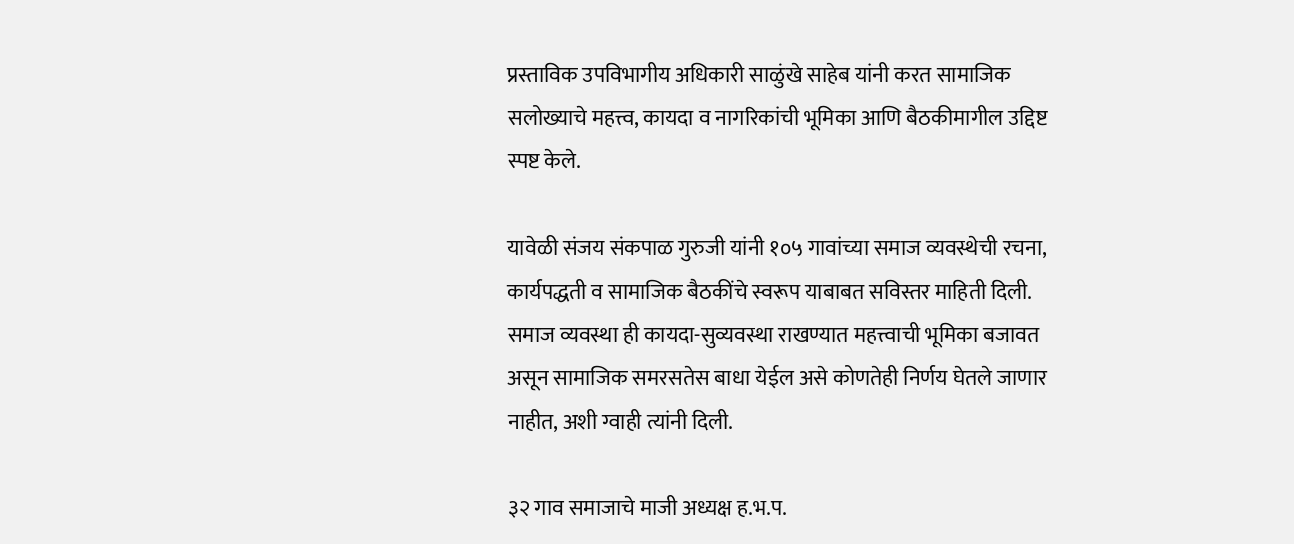प्रस्ताविक उपविभागीय अधिकारी साळुंखे साहेब यांनी करत सामाजिक सलोख्याचे महत्त्व, कायदा व नागरिकांची भूमिका आणि बैठकीमागील उद्दिष्ट स्पष्ट केले.

यावेळी संजय संकपाळ गुरुजी यांनी १०५ गावांच्या समाज व्यवस्थेची रचना, कार्यपद्धती व सामाजिक बैठकींचे स्वरूप याबाबत सविस्तर माहिती दिली. समाज व्यवस्था ही कायदा-सुव्यवस्था राखण्यात महत्त्वाची भूमिका बजावत असून सामाजिक समरसतेस बाधा येईल असे कोणतेही निर्णय घेतले जाणार नाहीत, अशी ग्वाही त्यांनी दिली.

३२ गाव समाजाचे माजी अध्यक्ष ह.भ.प.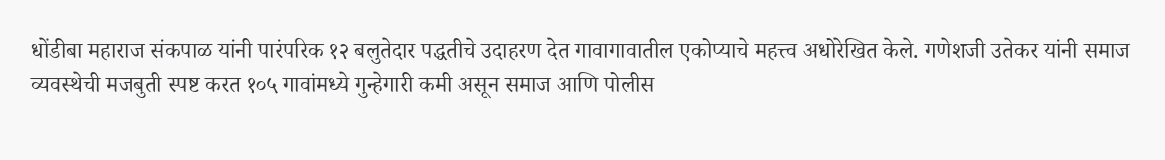धोंडीबा महाराज संकपाळ यांनी पारंपरिक १२ बलुतेदार पद्धतीचे उदाहरण देत गावागावातील एकोप्याचे महत्त्व अधोरेखित केले. गणेशजी उतेकर यांनी समाज व्यवस्थेची मजबुती स्पष्ट करत १०५ गावांमध्ये गुन्हेगारी कमी असून समाज आणि पोलीस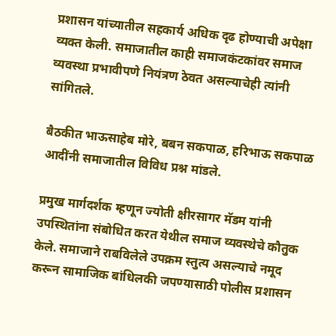प्रशासन यांच्यातील सहकार्य अधिक दृढ होण्याची अपेक्षा व्यक्त केली. समाजातील काही समाजकंटकांवर समाज व्यवस्था प्रभावीपणे नियंत्रण ठेवत असल्याचेही त्यांनी सांगितले.

बैठकीत भाऊसाहेब मोरे, बबन सकपाळ, हरिभाऊ सकपाळ आदींनी समाजातील विविध प्रश्न मांडले.

प्रमुख मार्गदर्शक म्हणून ज्योती क्षीरसागर मॅडम यांनी उपस्थितांना संबोधित करत येथील समाज व्यवस्थेचे कौतुक केले. समाजाने राबविलेले उपक्रम स्तुत्य असल्याचे नमूद करून सामाजिक बांधिलकी जपण्यासाठी पोलीस प्रशासन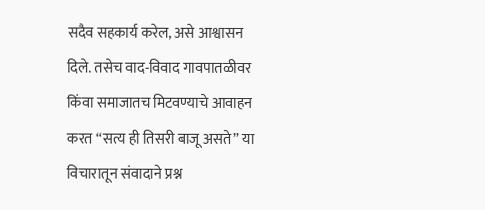सदैव सहकार्य करेल, असे आश्वासन दिले. तसेच वाद-विवाद गावपातळीवर किंवा समाजातच मिटवण्याचे आवाहन करत “सत्य ही तिसरी बाजू असते” या विचारातून संवादाने प्रश्न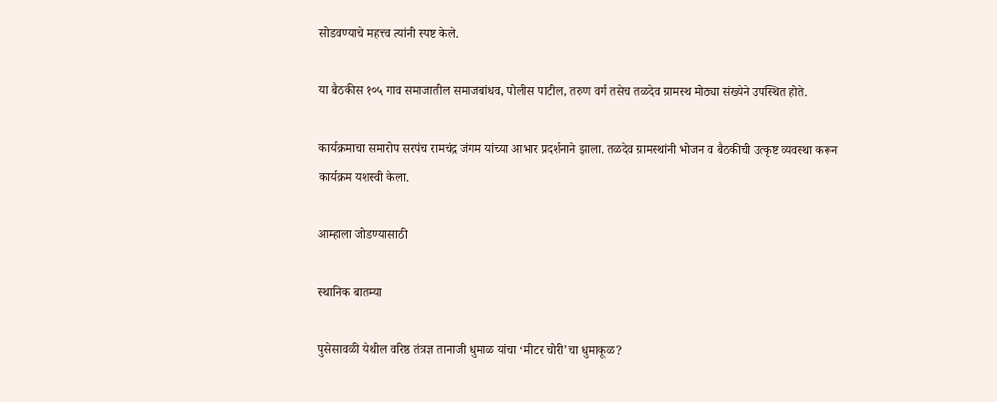सोडवण्याचे महत्त्व त्यांनी स्पष्ट केले.

या बैठकीस १०५ गाव समाजातील समाजबांधव, पोलीस पाटील, तरुण वर्ग तसेच तळदेव ग्रामस्थ मोठ्या संख्येने उपस्थित होते.

कार्यक्रमाचा समारोप सरपंच रामचंद्र जंगम यांच्या आभार प्रदर्शनाने झाला. तळदेव ग्रामस्थांनी भोजन व बैठकीची उत्कृष्ट व्यवस्था करून कार्यक्रम यशस्वी केला.

आम्हाला जोडण्यासाठी

स्थानिक बातम्या

पुसेसावळी येथील वरिष्ठ तंत्रज्ञ तानाजी धुमाळ यांचा ‘मीटर चोरी’चा धुमाकूळ?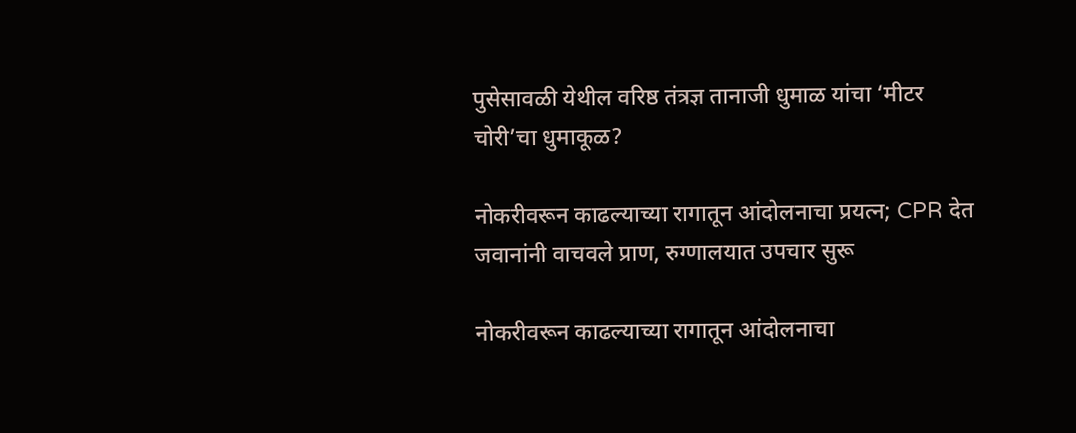पुसेसावळी येथील वरिष्ठ तंत्रज्ञ तानाजी धुमाळ यांचा ‘मीटर चोरी’चा धुमाकूळ?

नोकरीवरून काढल्याच्या रागातून आंदोलनाचा प्रयत्न; CPR देत जवानांनी वाचवले प्राण, रुग्णालयात उपचार सुरू

नोकरीवरून काढल्याच्या रागातून आंदोलनाचा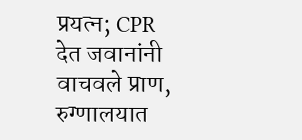प्रयत्न; CPR देत जवानांनी वाचवले प्राण, रुग्णालयात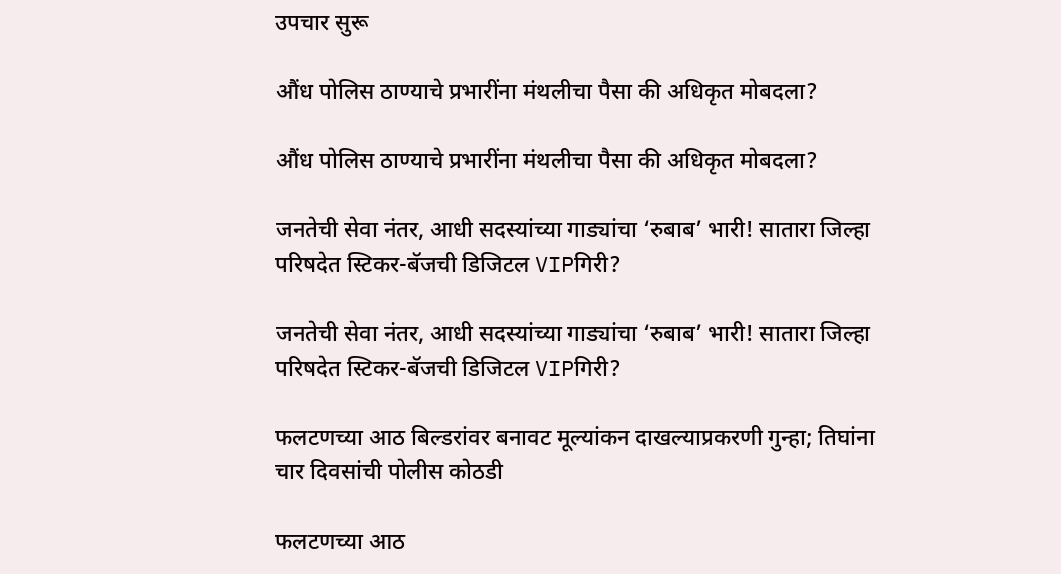उपचार सुरू

औंध पोलिस ठाण्याचे प्रभारींना मंथलीचा पैसा की अधिकृत मोबदला?

औंध पोलिस ठाण्याचे प्रभारींना मंथलीचा पैसा की अधिकृत मोबदला?

जनतेची सेवा नंतर, आधी सदस्यांच्या गाड्यांचा ‘रुबाब’ भारी! सातारा जिल्हा परिषदेत स्टिकर-बॅजची डिजिटल VIPगिरी?

जनतेची सेवा नंतर, आधी सदस्यांच्या गाड्यांचा ‘रुबाब’ भारी! सातारा जिल्हा परिषदेत स्टिकर-बॅजची डिजिटल VIPगिरी?

फलटणच्या आठ बिल्डरांवर बनावट मूल्यांकन दाखल्याप्रकरणी गुन्हा; तिघांना चार दिवसांची पोलीस कोठडी

फलटणच्या आठ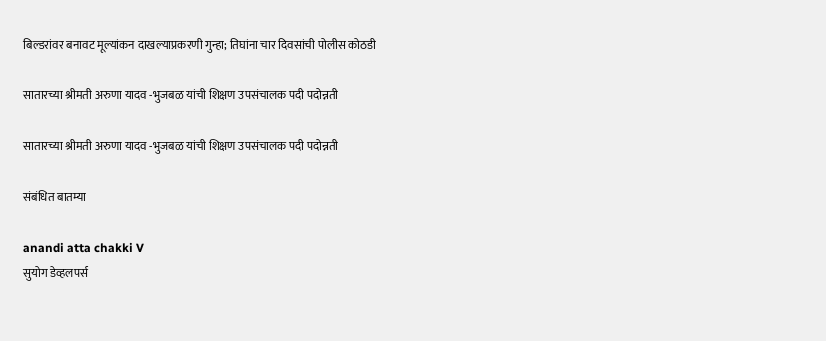बिल्डरांवर बनावट मूल्यांकन दाखल्याप्रकरणी गुन्हा; तिघांना चार दिवसांची पोलीस कोठडी

सातारच्या श्रीमती अरुणा यादव -भुजबळ यांची शिक्षण उपसंचालक पदी पदोन्नती

सातारच्या श्रीमती अरुणा यादव -भुजबळ यांची शिक्षण उपसंचालक पदी पदोन्नती

संबंधित बातम्या

anandi atta chakki V
सुयोग डेव्हलपर्स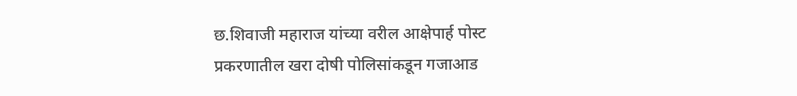छ.शिवाजी महाराज यांच्या वरील आक्षेपार्ह पोस्ट प्रकरणातील खरा दोषी पोलिसांकडून गजाआड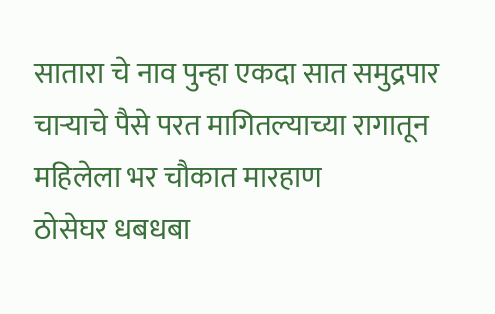सातारा चे नाव पुन्हा एकदा सात समुद्रपार
चाऱ्याचे पैसे परत मागितल्याच्या रागातून महिलेला भर चौकात मारहाण
ठोसेघर धबधबा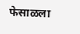फेसाळला